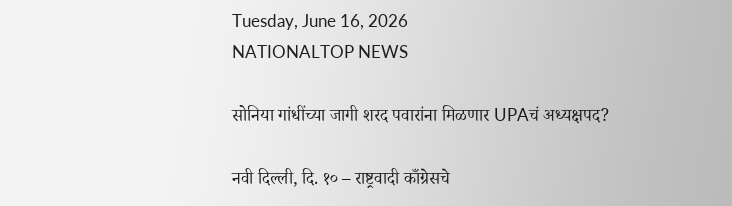Tuesday, June 16, 2026
NATIONALTOP NEWS

सोनिया गांधींच्या जागी शरद पवारांना मिळणार UPAचं अध्यक्षपद?

नवी दिल्ली, दि. १० – राष्ट्रवादी काँग्रेसचे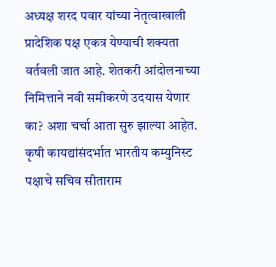अध्यक्ष शरद पवार यांच्या नेतृत्वाखाली प्रादेशिक पक्ष एकत्र येण्याची शक्यता वर्तवली जात आहे. शेतकरी आंदोलनाच्या निमित्ताने नवी समीकरणे उदयास येणार का? अशा चर्चा आता सुरु झाल्या आहेत. कृषी कायद्यांसंदर्भात भारतीय कम्युनिस्ट पक्षाचे सचिव सीताराम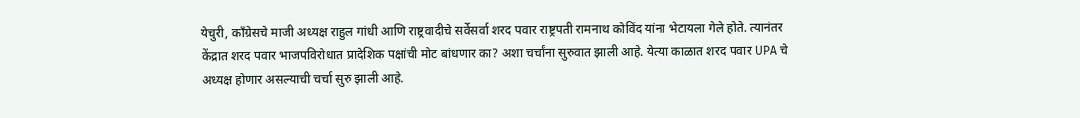येचुरी, काँग्रेसचे माजी अध्यक्ष राहुल गांधी आणि राष्ट्रवादीचे सर्वेसर्वा शरद पवार राष्ट्रपती रामनाथ कोविंद यांना भेटायला गेले होते. त्यानंतर केंद्रात शरद पवार भाजपविरोधात प्रादेशिक पक्षांची मोट बांधणार का? अशा चर्चांना सुरुवात झाली आहे. येत्या काळात शरद पवार UPA चे अध्यक्ष होणार असल्याची चर्चा सुरु झाली आहे.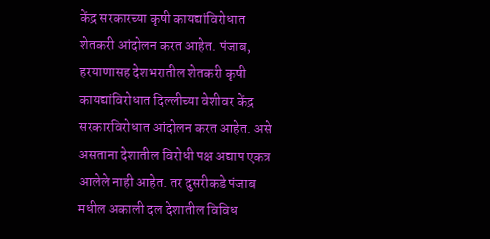केंद्र सरकारच्या कृषी कायद्यांविरोधात शेतकरी आंदोलन करत आहेत. पंजाब, हरयाणासह देशभरातील शेतकरी कृषी कायद्यांविरोधात दिल्लीच्या वेशीवर केंद्र सरकारविरोधात आंदोलन करत आहेत. असे असताना देशातील विरोधी पक्ष अद्याप एकत्र आलेले नाही आहेत. तर दुसरीकडे पंजाब मधील अकाली दल देशातील विविध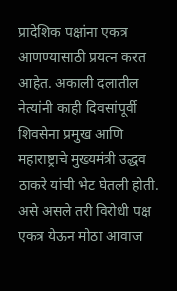प्रादेशिक पक्षांना एकत्र आणण्यासाठी प्रयत्न करत आहेत. अकाली दलातील नेत्यांनी काही दिवसांपूर्वी शिवसेना प्रमुख आणि महाराष्ट्राचे मुख्यमंत्री उद्धव ठाकरे यांची भेट घेतली होती. असे असले तरी विरोधी पक्ष एकत्र येऊन मोठा आवाज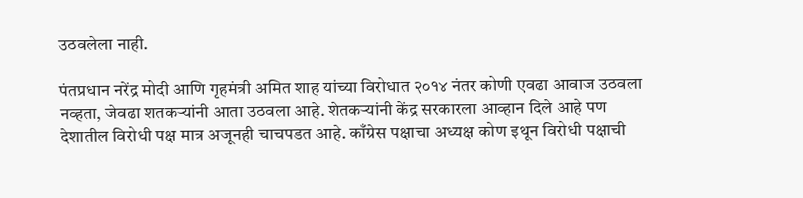उठवलेला नाही.

पंतप्रधान नरेंद्र मोदी आणि गृहमंत्री अमित शाह यांच्या विरोधात २०१४ नंतर कोणी एवढा आवाज उठवला नव्हता, जेवढा शतकऱ्यांनी आता उठवला आहे. शेतकऱ्यांनी केंद्र सरकारला आव्हान दिले आहे पण देशातील विरोधी पक्ष मात्र अजूनही चाचपडत आहे. काँग्रेस पक्षाचा अध्यक्ष कोण इथून विरोधी पक्षाची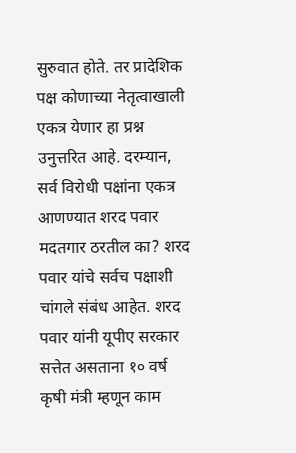सुरुवात होते. तर प्रादेशिक पक्ष कोणाच्या नेतृत्वाखाली एकत्र येणार हा प्रश्न उनुत्तरित आहे. दरम्यान, सर्व विरोधी पक्षांना एकत्र आणण्यात शरद पवार मदतगार ठरतील का? शरद पवार यांचे सर्वच पक्षाशी चांगले संबंध आहेत. शरद पवार यांनी यूपीए सरकार सत्तेत असताना १० वर्ष कृषी मंत्री म्हणून काम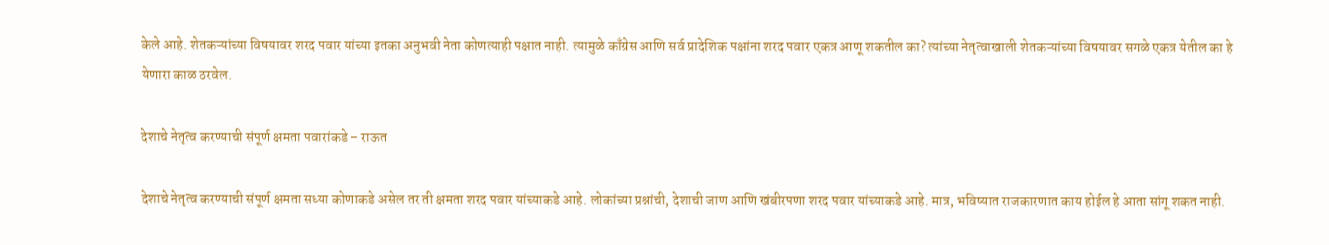केले आहे. शेतकऱ्यांच्या विषयावर शरद पवार यांच्या इतका अनुभवी नेता कोणत्याही पक्षात नाही. त्यामुळे काँग्रेस आणि सर्व प्रादेशिक पक्षांना शरद पवार एकत्र आणू शकतील का? त्यांच्या नेतृत्वाखाली शेतकऱ्यांच्या विषयावर सगळे एकत्र येतील का हे येणारा काळ ठरवेल.

देशाचे नेतृत्व करण्याची संपूर्ण क्षमता पवारांकडे – राऊत

देशाचे नेतृत्व करण्याची संपूर्ण क्षमता सध्या कोणाकडे असेल तर ती क्षमता शरद पवार यांच्याकडे आहे. लोकांच्या प्रश्नांची, देशाची जाण आणि खंबीरपणा शरद पवार यांच्याकडे आहे. मात्र, भविष्यात राजकारणात काय होईल हे आता सांगू शकत नाही.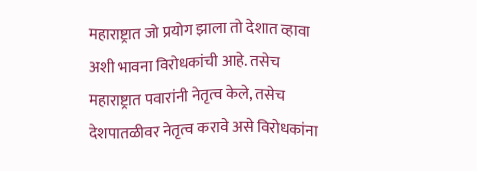महाराष्ट्रात जो प्रयोग झाला तो देशात व्हावा अशी भावना विरोधकांची आहे. तसेच महाराष्ट्रात पवारांनी नेतृत्व केले, तसेच देशपातळीवर नेतृत्व करावे असे विरोधकांना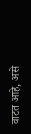वाटत आहे, असे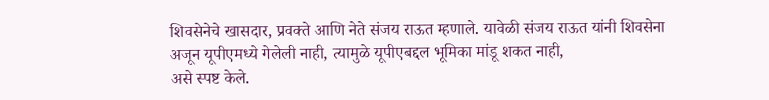शिवसेनेचे खासदार, प्रवक्ते आणि नेते संजय राऊत म्हणाले. यावेळी संजय राऊत यांनी शिवसेना अजून यूपीएमध्ये गेलेली नाही, त्यामुळे यूपीएबद्दल भूमिका मांडू शकत नाही,
असे स्पष्ट केले.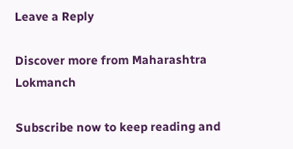Leave a Reply

Discover more from Maharashtra Lokmanch

Subscribe now to keep reading and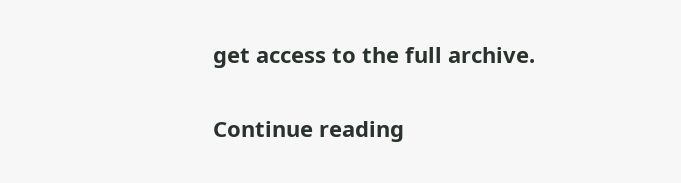get access to the full archive.

Continue reading